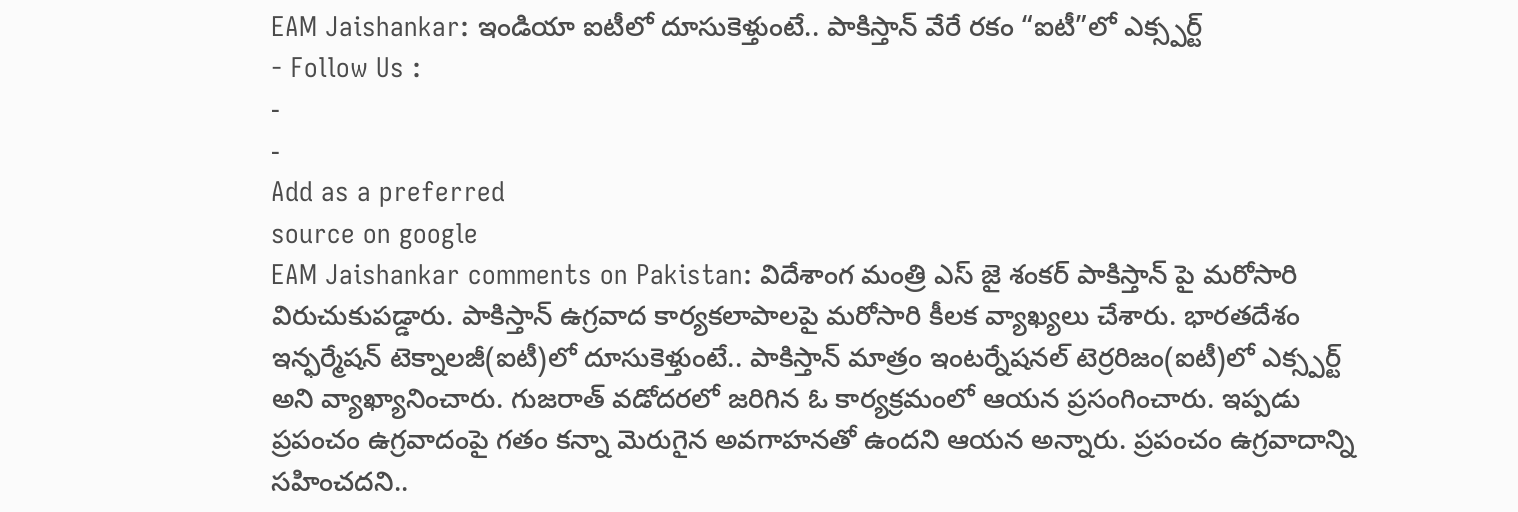EAM Jaishankar: ఇండియా ఐటీలో దూసుకెళ్తుంటే.. పాకిస్తాన్ వేరే రకం “ఐటీ”లో ఎక్స్పర్ట్
- Follow Us :
-
-
Add as a preferred
source on google
EAM Jaishankar comments on Pakistan: విదేశాంగ మంత్రి ఎస్ జై శంకర్ పాకిస్తాన్ పై మరోసారి విరుచుకుపడ్డారు. పాకిస్తాన్ ఉగ్రవాద కార్యకలాపాలపై మరోసారి కీలక వ్యాఖ్యలు చేశారు. భారతదేశం ఇన్ఫర్మేషన్ టెక్నాలజీ(ఐటీ)లో దూసుకెళ్తుంటే.. పాకిస్తాన్ మాత్రం ఇంటర్నేషనల్ టెర్రరిజం(ఐటీ)లో ఎక్స్పర్ట్ అని వ్యాఖ్యానించారు. గుజరాత్ వడోదరలో జరిగిన ఓ కార్యక్రమంలో ఆయన ప్రసంగించారు. ఇప్పడు ప్రపంచం ఉగ్రవాదంపై గతం కన్నా మెరుగైన అవగాహనతో ఉందని ఆయన అన్నారు. ప్రపంచం ఉగ్రవాదాన్ని సహించదని..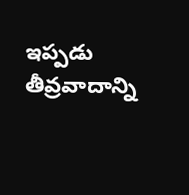ఇప్పడు తీవ్రవాదాన్ని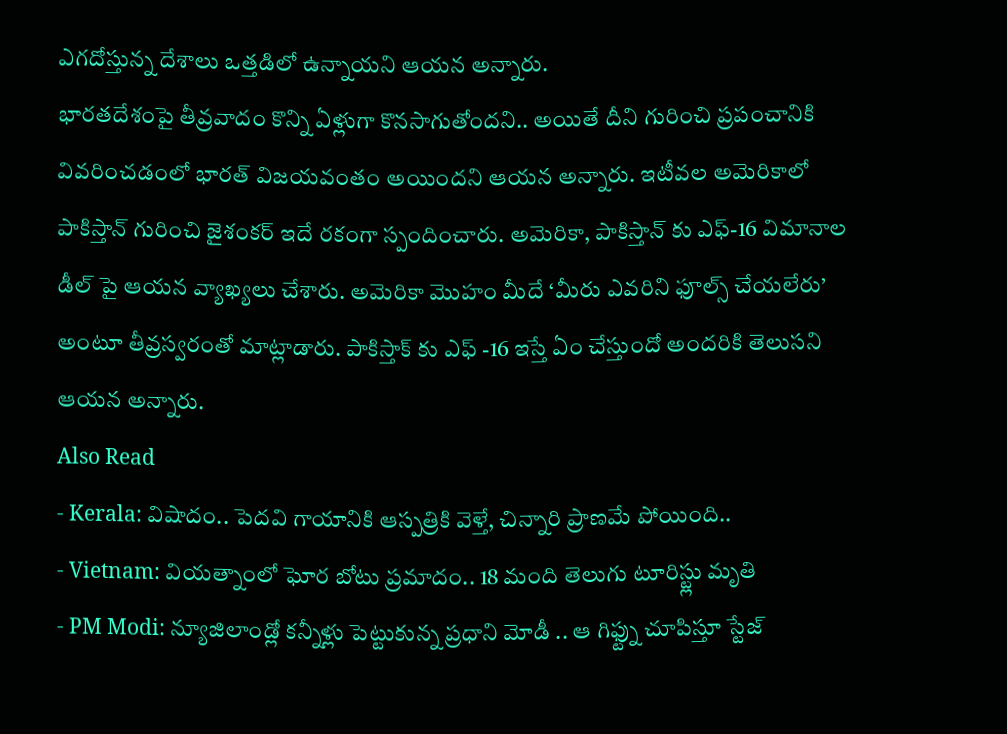ఎగదోస్తున్న దేశాలు ఒత్తడిలో ఉన్నాయని ఆయన అన్నారు.
భారతదేశంపై తీవ్రవాదం కొన్ని ఏళ్లుగా కొనసాగుతోందని.. అయితే దీని గురించి ప్రపంచానికి వివరించడంలో భారత్ విజయవంతం అయిందని ఆయన అన్నారు. ఇటీవల అమెరికాలో పాకిస్తాన్ గురించి జైశంకర్ ఇదే రకంగా స్పందించారు. అమెరికా, పాకిస్తాన్ కు ఎఫ్-16 విమానాల డీల్ పై ఆయన వ్యాఖ్యలు చేశారు. అమెరికా మొహం మీదే ‘మీరు ఎవరిని ఫూల్స్ చేయలేరు’ అంటూ తీవ్రస్వరంతో మాట్లాడారు. పాకిస్తాక్ కు ఎఫ్ -16 ఇస్తే ఏం చేస్తుందో అందరికి తెలుసని ఆయన అన్నారు.
Also Read
- Kerala: విషాదం.. పెదవి గాయానికి ఆస్పత్రికి వెళ్తే, చిన్నారి ప్రాణమే పోయింది..
- Vietnam: వియత్నాంలో ఘోర బోటు ప్రమాదం.. 18 మంది తెలుగు టూరిస్ట్లు మృతి
- PM Modi: న్యూజిలాండ్లో కన్నీళ్లు పెట్టుకున్న ప్రధాని మోడీ .. ఆ గిఫ్ట్ను చూపిస్తూ స్టేజ్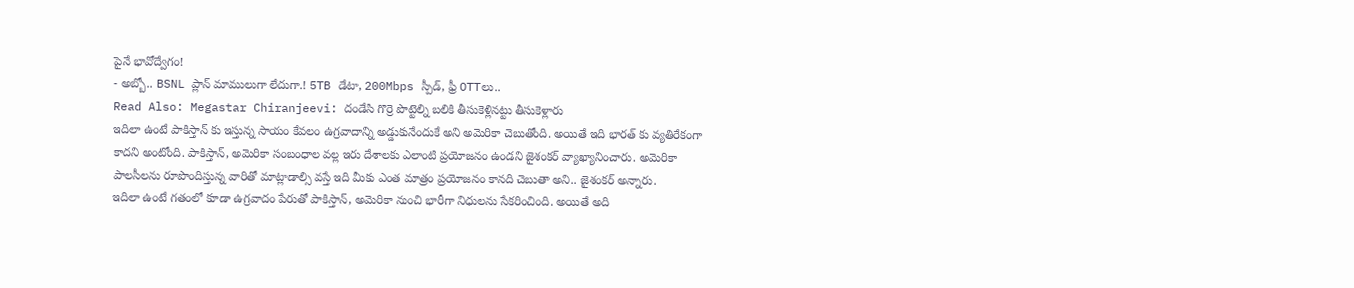పైనే భావోద్వేగం!
- అబ్బో.. BSNL ప్లాన్ మాములుగా లేదుగా.! 5TB డేటా, 200Mbps స్పీడ్, ఫ్రీ OTTలు..
Read Also: Megastar Chiranjeevi: దండేసి గొర్రె పొట్టెల్ని బలికి తీసుకెళ్లినట్టు తీసుకెళ్లారు
ఇదిలా ఉంటే పాకిస్తాన్ కు ఇస్తున్న సాయం కేవలం ఉగ్రవాదాన్ని అడ్డుకునేందుకే అని అమెరికా చెబుతోంది. అయితే ఇది భారత్ కు వ్యతిరేకంగా కాదని అంటోంది. పాకిస్తాన్, అమెరికా సంబంధాల వల్ల ఇరు దేశాలకు ఎలాంటి ప్రయోజనం ఉండని జైశంకర్ వ్యాఖ్యానించారు. అమెరికా పాలసీలను రూపొందిస్తున్న వారితో మాట్లాడాల్సి వస్తే ఇది మీకు ఎంత మాత్రం ప్రయోజనం కానది చెబుతా అని.. జైశంకర్ అన్నారు.
ఇదిలా ఉంటే గతంలో కూడా ఉగ్రవాదం పేరుతో పాకిస్తాన్, అమెరికా నుంచి భారీగా నిధులను సేకరించింది. అయితే అది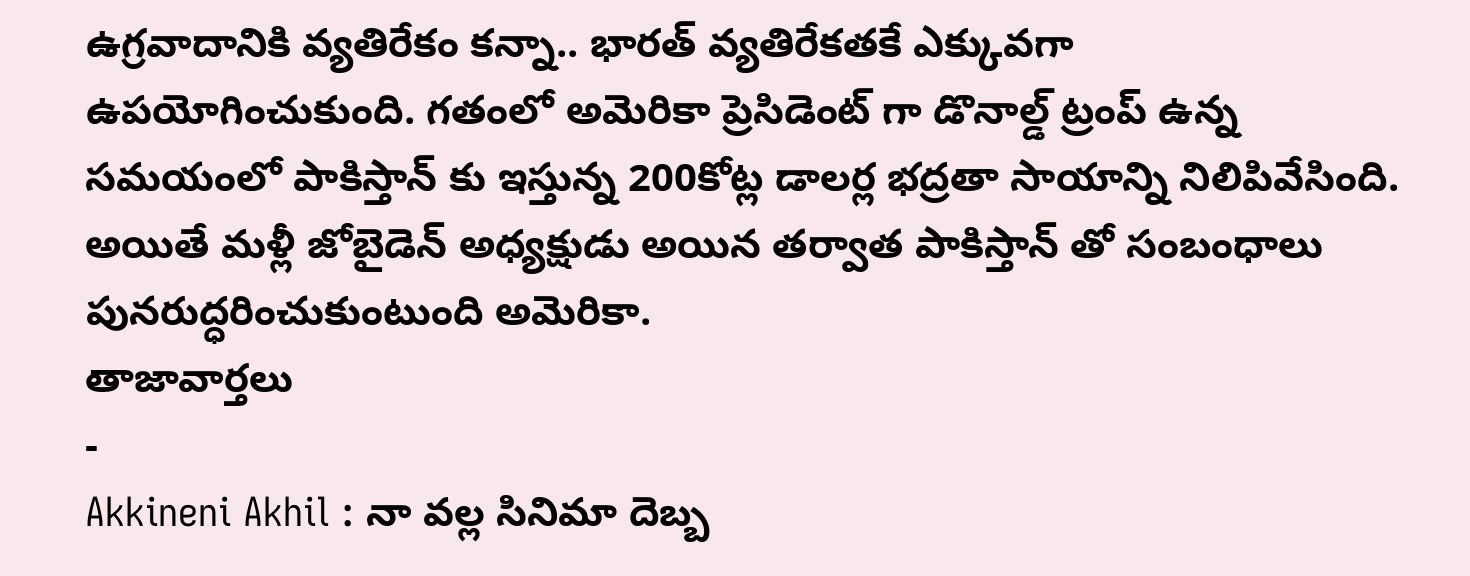ఉగ్రవాదానికి వ్యతిరేకం కన్నా.. భారత్ వ్యతిరేకతకే ఎక్కువగా ఉపయోగించుకుంది. గతంలో అమెరికా ప్రెసిడెంట్ గా డొనాల్డ్ ట్రంప్ ఉన్న సమయంలో పాకిస్తాన్ కు ఇస్తున్న 200కోట్ల డాలర్ల భద్రతా సాయాన్ని నిలిపివేసింది. అయితే మళ్లీ జోబైడెన్ అధ్యక్షుడు అయిన తర్వాత పాకిస్తాన్ తో సంబంధాలు పునరుద్ధరించుకుంటుంది అమెరికా.
తాజావార్తలు
-
Akkineni Akhil : నా వల్ల సినిమా దెబ్బ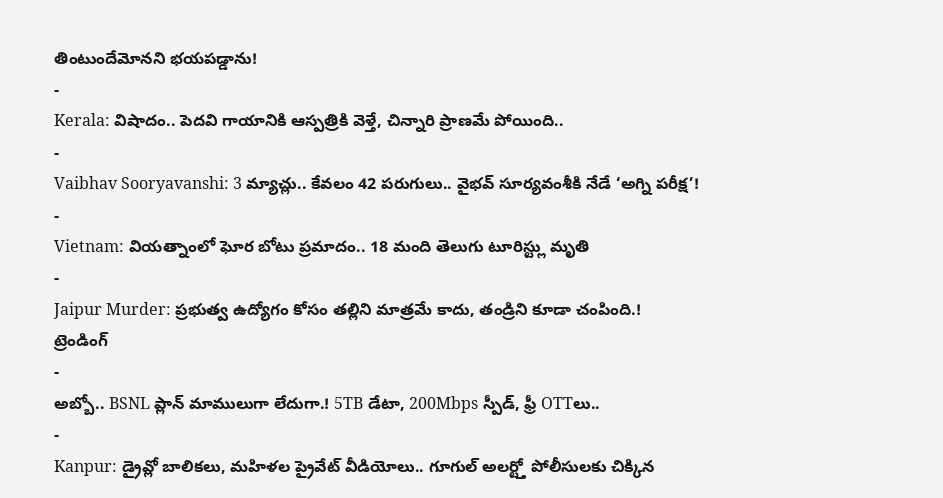తింటుందేమోనని భయపడ్డాను!
-
Kerala: విషాదం.. పెదవి గాయానికి ఆస్పత్రికి వెళ్తే, చిన్నారి ప్రాణమే పోయింది..
-
Vaibhav Sooryavanshi: 3 మ్యాచ్లు.. కేవలం 42 పరుగులు.. వైభవ్ సూర్యవంశీకి నేడే ‘అగ్ని పరీక్ష’!
-
Vietnam: వియత్నాంలో ఘోర బోటు ప్రమాదం.. 18 మంది తెలుగు టూరిస్ట్లు మృతి
-
Jaipur Murder: ప్రభుత్వ ఉద్యోగం కోసం తల్లిని మాత్రమే కాదు, తండ్రిని కూడా చంపింది.!
ట్రెండింగ్
-
అబ్బో.. BSNL ప్లాన్ మాములుగా లేదుగా.! 5TB డేటా, 200Mbps స్పీడ్, ఫ్రీ OTTలు..
-
Kanpur: డ్రైవ్లో బాలికలు, మహిళల ప్రైవేట్ వీడియోలు.. గూగుల్ అలర్ట్తో పోలీసులకు చిక్కిన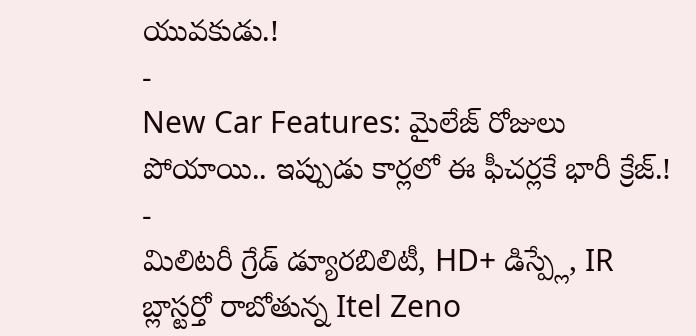యువకుడు.!
-
New Car Features: మైలేజ్ రోజులు పోయాయి.. ఇప్పుడు కార్లలో ఈ ఫీచర్లకే భారీ క్రేజ్.!
-
మిలిటరీ గ్రేడ్ డ్యూరబిలిటీ, HD+ డిస్ప్లే, IR బ్లాస్టర్తో రాబోతున్న Itel Zeno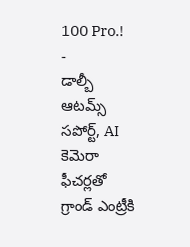100 Pro.!
-
డాల్బీ ఆటమ్స్ సపోర్ట్, AI కెమెరా ఫీచర్లతో గ్రాండ్ ఎంట్రీకి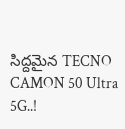సిద్దమైన TECNO CAMON 50 Ultra 5G..!